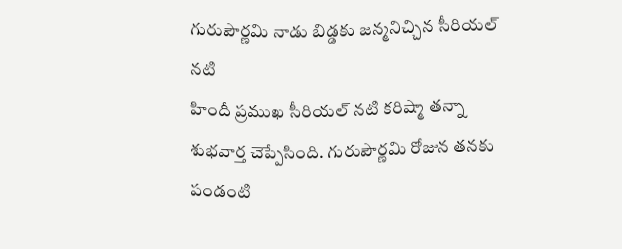గురుపౌర్ణమి నాడు బిడ్డకు జన్మనిచ్చిన సీరియల్ నటి
హిందీ ప్రముఖ సీరియల్ నటి కరిష్మా తన్నా శుభవార్త చెప్పేసింది. గురుపౌర్ణమి రోజున తనకు పండంటి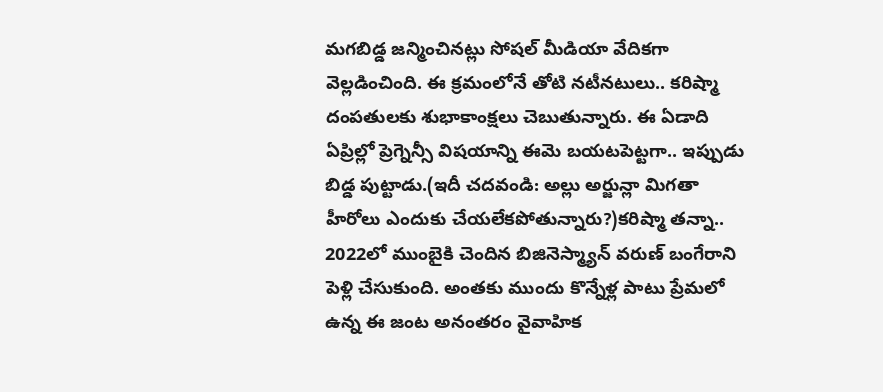మగబిడ్డ జన్మించినట్లు సోషల్ మీడియా వేదికగా వెల్లడించింది. ఈ క్రమంలోనే తోటి నటీనటులు.. కరిష్మా దంపతులకు శుభాకాంక్షలు చెబుతున్నారు. ఈ ఏడాది ఏప్రిల్లో ప్రెగ్నెన్సీ విషయాన్ని ఈమె బయటపెట్టగా.. ఇప్పుడు బిడ్డ పుట్టాడు.(ఇదీ చదవండి: అల్లు అర్జున్లా మిగతా హీరోలు ఎందుకు చేయలేకపోతున్నారు?)కరిష్మా తన్నా.. 2022లో ముంబైకి చెందిన బిజినెస్మ్యాన్ వరుణ్ బంగేరాని పెళ్లి చేసుకుంది. అంతకు ముందు కొన్నేళ్ల పాటు ప్రేమలో ఉన్న ఈ జంట అనంతరం వైవాహిక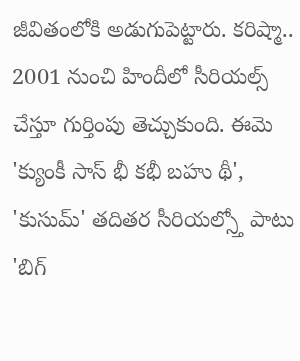జీవితంలోకి అడుగుపెట్టారు. కరిష్మా.. 2001 నుంచి హిందీలో సీరియల్స్ చేస్తూ గుర్తింపు తెచ్చుకుంది. ఈమె 'క్యుంకీ సాస్ భీ కభీ బహు థీ', 'కుసుమ్' తదితర సీరియల్స్తో పాటు 'బిగ్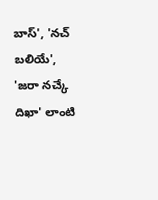బాస్', 'నచ్ బలియే', 'జరా నచ్కే దిఖా' లాంటి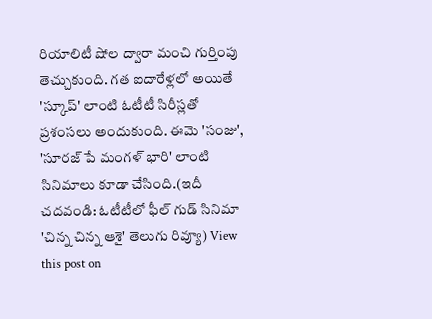రియాలిటీ షోల ద్వారా మంచి గుర్తింపు తెచ్చుకుంది. గత ఐదారేళ్లలో అయితే 'స్కూప్' లాంటి ఓటీటీ సిరీస్లతో ప్రశంసలు అందుకుంది. ఈమె 'సంజు', 'సూరజ్ పే మంగళ్ భారి' లాంటి సినిమాలు కూడా చేసింది.(ఇదీ చదవండి: ఓటీటీలో ఫీల్ గుడ్ సినిమా 'చిన్న చిన్న ఆశై' తెలుగు రివ్యూ) View this post on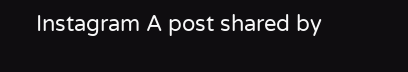Instagram A post shared by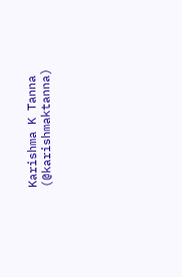Karishma K Tanna (@karishmaktanna)